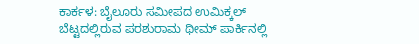ಕಾರ್ಕಳ: ಬೈಲೂರು ಸಮೀಪದ ಉಮಿಕ್ಕಲ್ ಬೆಟ್ಟದಲ್ಲಿರುವ ಪರಶುರಾಮ ಥೀಮ್ ಪಾರ್ಕಿನಲ್ಲಿ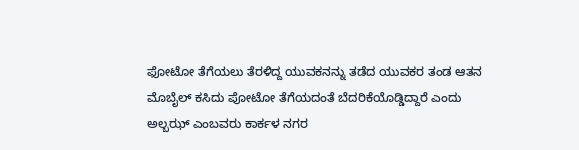ಫೋಟೋ ತೆಗೆಯಲು ತೆರಳಿದ್ದ ಯುವಕನನ್ನು ತಡೆದ ಯುವಕರ ತಂಡ ಆತನ ಮೊಬೈಲ್ ಕಸಿದು ಪೋಟೋ ತೆಗೆಯದಂತೆ ಬೆದರಿಕೆಯೊಡ್ಡಿದ್ದಾರೆ ಎಂದು ಅಲ್ಬಝ್ ಎಂಬವರು ಕಾರ್ಕಳ ನಗರ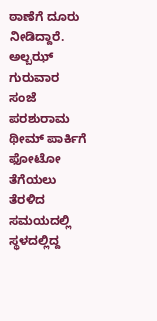ಠಾಣೆಗೆ ದೂರು ನೀಡಿದ್ದಾರೆ.
ಅಲ್ಬಝ್ ಗುರುವಾರ ಸಂಜೆ ಪರಶುರಾಮ ಥೀಮ್ ಪಾರ್ಕಿಗೆ ಫೋಟೋ ತೆಗೆಯಲು ತೆರಳಿದ ಸಮಯದಲ್ಲಿ ಸ್ಥಳದಲ್ಲಿದ್ದ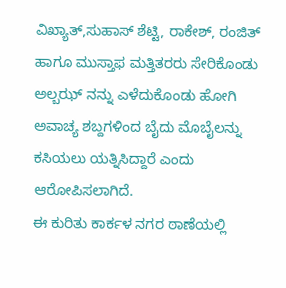ವಿಖ್ಯಾತ್,ಸುಹಾಸ್ ಶೆಟ್ಟಿ, ರಾಕೇಶ್, ರಂಜಿತ್ ಹಾಗೂ ಮುಸ್ತಾಫ ಮತ್ತಿತರರು ಸೇರಿಕೊಂಡು ಅಲ್ಬಝ್ ನನ್ನು ಎಳೆದುಕೊಂಡು ಹೋಗಿ ಅವಾಚ್ಯ ಶಬ್ದಗಳಿಂದ ಬೈದು ಮೊಬೈಲನ್ನು ಕಸಿಯಲು ಯತ್ನಿಸಿದ್ದಾರೆ ಎಂದು ಆರೋಪಿಸಲಾಗಿದೆ.
ಈ ಕುರಿತು ಕಾರ್ಕಳ ನಗರ ಠಾಣೆಯಲ್ಲಿ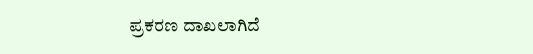ಪ್ರಕರಣ ದಾಖಲಾಗಿದೆ